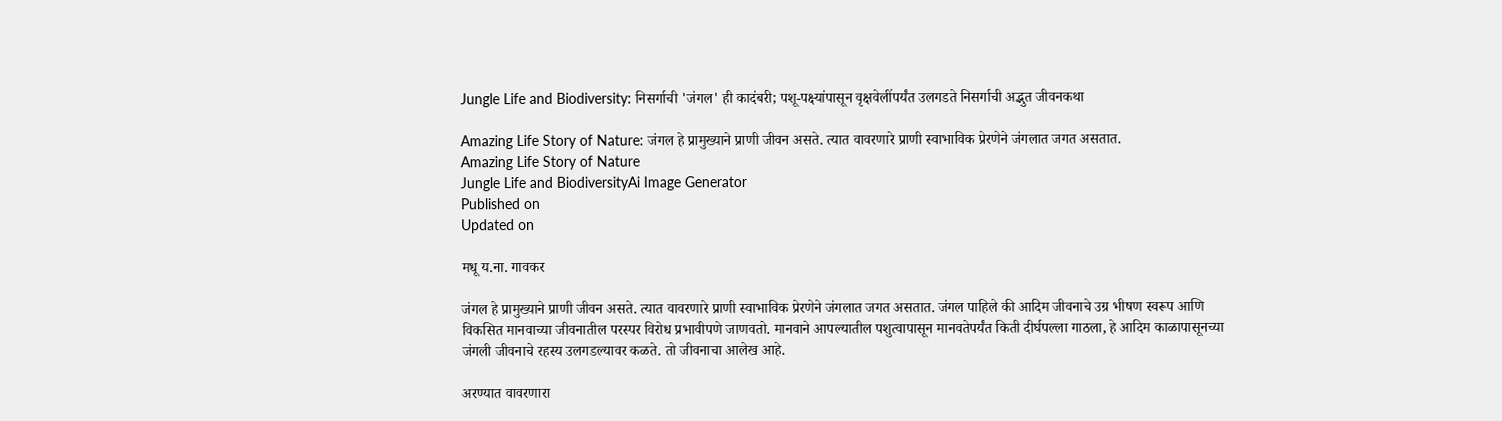Jungle Life and Biodiversity: निसर्गाची 'जंगल' ही कादंबरी; पशू-पक्ष्यांपासून वृक्षवेलींपर्यंत उलगडते निसर्गाची अद्भुत जीवनकथा

Amazing Life Story of Nature: जंगल हे प्रामुख्याने प्राणी जीवन असते. त्यात वावरणारे प्राणी स्वाभाविक प्रेरणेने जंगलात जगत असतात.
Amazing Life Story of Nature
Jungle Life and BiodiversityAi Image Generator
Published on
Updated on

मधू य.ना. गावकर

जंगल हे प्रामुख्याने प्राणी जीवन असते. त्यात वावरणारे प्राणी स्वाभाविक प्रेरणेने जंगलात जगत असतात. जंगल पाहिले की आदिम जीवनाचे उग्र भीषण स्वरूप आणि विकसित मानवाच्या जीवनातील परस्पर विरोध प्रभावीपणे जाणवतो. मानवाने आपल्यातील पशुत्वापासून मानवतेपर्यंत किती दीर्घपल्ला गाठला, हे आदिम काळापासूनच्या जंगली जीवनाचे रहस्य उलगडल्यावर कळते. तो जीवनाचा आलेख आहे.

अरण्यात वावरणारा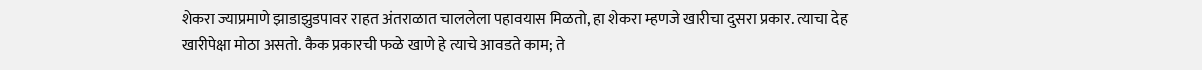शेकरा ज्याप्रमाणे झाडाझुडपावर राहत अंतराळात चाललेला पहावयास मिळतो, हा शेकरा म्हणजे खारीचा दुसरा प्रकार. त्याचा देह खारीपेक्षा मोठा असतो. कैक प्रकारची फळे खाणे हे त्याचे आवडते काम; ते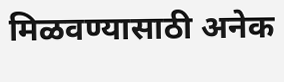मिळवण्यासाठी अनेक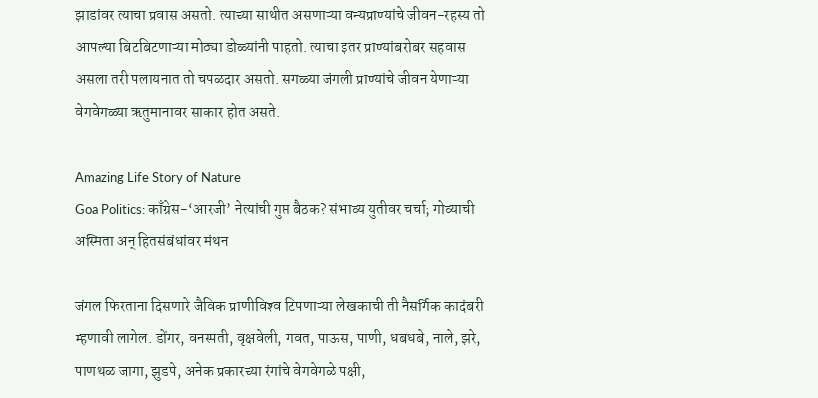झाडांवर त्याचा प्रवास असतो. त्याच्या साथीत असणाऱ्या वन्यप्राण्यांचे जीवन-रहस्य तो आपल्या बिटबिटणाऱ्या मोठ्या डोळ्यांनी पाहतो. त्याचा इतर प्राण्यांबरोबर सहवास असला तरी पलायनात तो चपळदार असतो. सगळ्या जंगली प्राण्यांचे जीवन येणाऱ्या वेगवेगळ्या ऋतुमानावर साकार होत असते.

Amazing Life Story of Nature
Goa Politics: काँग्रेस-‘आरजी’ नेत्यांची गुप्त बैठक? संभाव्य युतीवर चर्चा; गोव्याची अस्मिता अन् हितसंबंधांवर मंथन

जंगल फिरताना दिसणारे जैविक प्राणीविश्‍व टिपणाऱ्या लेखकाची ती नैसर्गिक कादंबरी म्हणावी लागेल. डोंगर, वनस्पती, वृक्षवेली, गवत, पाऊस, पाणी, धबधबे, नाले, झरे, पाणथळ जागा, झुडपे, अनेक प्रकारच्या रंगांचे वेगवेगळे पक्षी,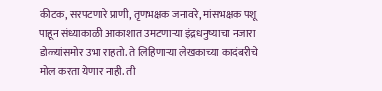कीटक, सरपटणारे प्राणी, तृणभक्षक जनावरे, मांसभक्षक पशू पाहून संध्याकाळी आकाशात उमटणाऱ्या इंद्रधनुष्याचा नजारा डोळ्यांसमोर उभा राहतो. ते लिहिणाऱ्या लेखकाच्या कादंबरीचे मोल करता येणार नाही. ती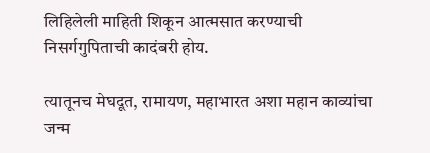लिहिलेली माहिती शिकून आत्मसात करण्याची निसर्गगुपिताची कादंबरी होय.

त्यातूनच मेघदूत, रामायण, महाभारत अशा महान काव्यांचा जन्म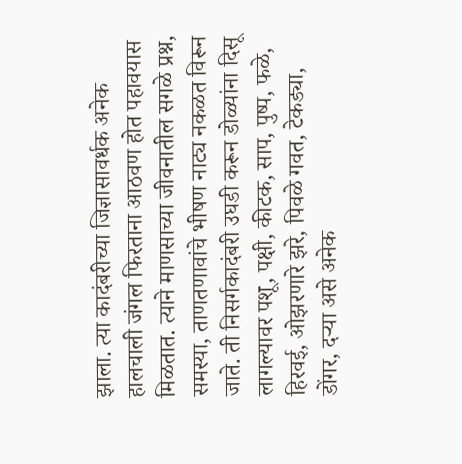झाला. त्या कादंबरीच्या जिज्ञासावर्धक अनेक हालचाली जंगल फिरताना आठवण होत पहावयास मिळतात. त्याने माणसाच्या जीवनातील सगळे प्रश्न, समस्या, ताणतणावांचे भीषण नाट्य नकळत विरून जाते. ती निसर्गकादंबरी उघडी करून डोळ्यांना दिसू लागल्यावर पशू, पक्षी, कीटक, साप, पुष्प, फळे, हिरवई, ओझरणारे झरे, पिवळे गवत, टेकड्या, डोंगर, दऱ्या असे अनेक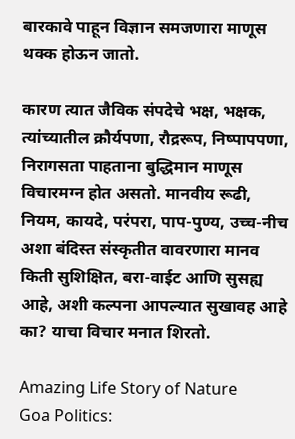बारकावे पाहून विज्ञान समजणारा माणूस थक्क होऊन जातो.

कारण त्यात जैविक संपदेचे भक्ष, भक्षक, त्यांच्यातील क्रौर्यपणा, रौद्ररूप, निष्पापपणा, निरागसता पाहताना बुद्धिमान माणूस विचारमग्न होत असतो. मानवीय रूढी, नियम, कायदे, परंपरा, पाप-पुण्य, उच्च-नीच अशा बंदिस्त संस्कृतीत वावरणारा मानव किती सुशिक्षित, बरा-वाईट आणि सुसह्य आहे, अशी कल्पना आपल्यात सुखावह आहे का? याचा विचार मनात शिरतो.

Amazing Life Story of Nature
Goa Politics: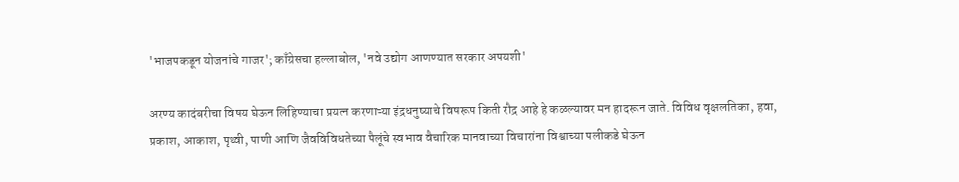'भाजपकडून योजनांचे गाजर'; काँग्रेसचा हल्लाबोल, 'नवे उद्योग आणण्यात सरकार अपयशी'

अरण्य कादंबरीचा विषय घेऊन लिहिण्याचा प्रयत्न करणाऱ्या इंद्रधनुष्याचे विषरूप किती रौद्र आहे हे कळल्यावर मन हादरून जाते. विविध वृक्षलतिका, हवा, प्रकाश, आकाश, पृथ्वी, पाणी आणि जैवविविधतेच्या पैलूंचे स्वभाव वैचारिक मानवाच्या विचारांना विश्वाच्या पलीकडे घेऊन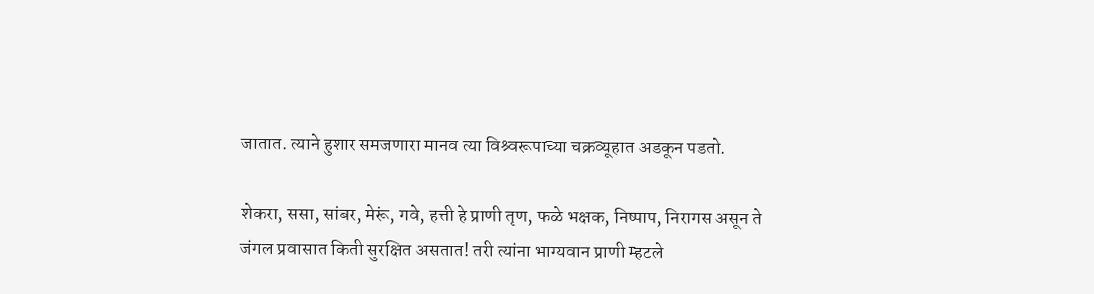जातात. त्याने हुशार समजणारा मानव त्या विश्र्वरूपाच्या चक्रव्यूहात अडकून पडतो.

शेकरा, ससा, सांबर, मेरूं, गवे, हत्ती हे प्राणी तृण, फळे भक्षक, निष्पाप, निरागस असून ते जंगल प्रवासात किती सुरक्षित असतात! तरी त्यांना भाग्यवान प्राणी म्हटले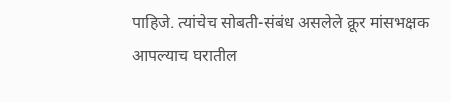पाहिजे. त्यांचेच सोबती-संबंध असलेले क्रूर मांसभक्षक आपल्याच घरातील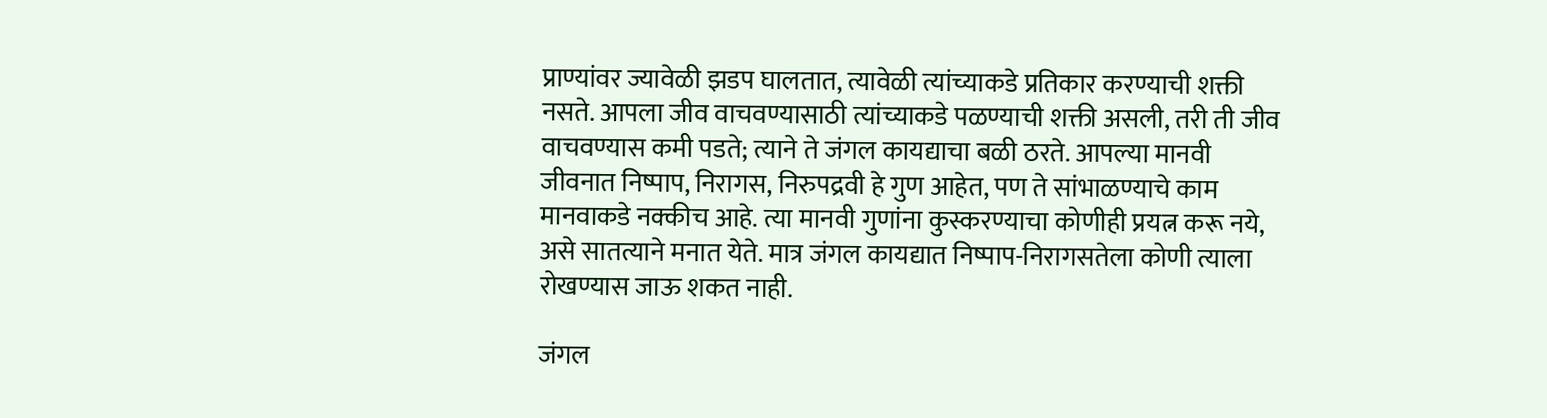प्राण्यांवर ज्यावेळी झडप घालतात, त्यावेळी त्यांच्याकडे प्रतिकार करण्याची शक्ती नसते. आपला जीव वाचवण्यासाठी त्यांच्याकडे पळण्याची शक्ती असली, तरी ती जीव वाचवण्यास कमी पडते; त्याने ते जंगल कायद्याचा बळी ठरते. आपल्या मानवी जीवनात निष्पाप, निरागस, निरुपद्रवी हे गुण आहेत, पण ते सांभाळण्याचे काम मानवाकडे नक्कीच आहे. त्या मानवी गुणांना कुस्करण्याचा कोणीही प्रयत्न करू नये, असे सातत्याने मनात येते. मात्र जंगल कायद्यात निष्पाप-निरागसतेला कोणी त्याला रोखण्यास जाऊ शकत नाही.

जंगल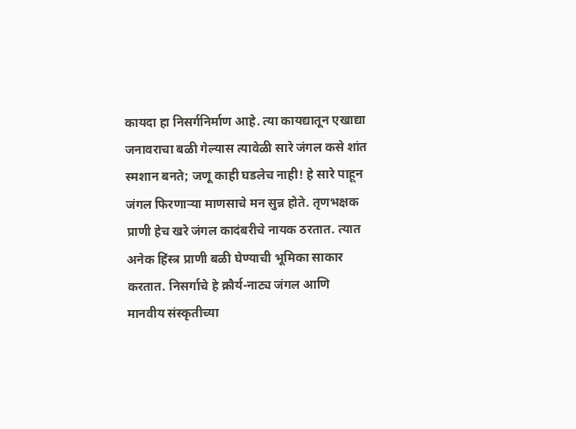कायदा हा निसर्गनिर्माण आहे. त्या कायद्यातून एखाद्या जनावराचा बळी गेल्यास त्यावेळी सारे जंगल कसे शांत स्मशान बनते; जणू काही घडलेच नाही! हे सारे पाहून जंगल फिरणाऱ्या माणसाचे मन सुन्न होते. तृणभक्षक प्राणी हेच खरे जंगल कादंबरीचे नायक ठरतात. त्यात अनेक हिंस्त्र प्राणी बळी घेण्याची भूमिका साकार करतात. निसर्गाचे हे क्रौर्य-नाट्य जंगल आणि मानवीय संस्कृतीच्या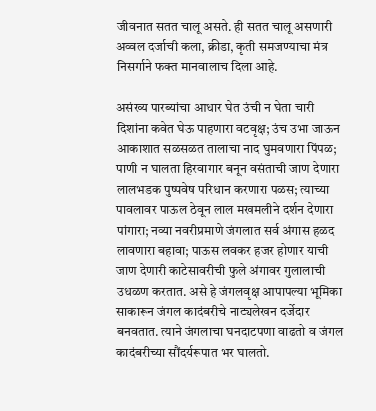जीवनात सतत चालू असते. ही सतत चालू असणारी अव्वल दर्जाची कला, क्रीडा, कृती समजण्याचा मंत्र निसर्गाने फक्त मानवालाच दिला आहे.

असंख्य पारब्यांचा आधार घेत उंची न घेता चारी दिशांना कवेत घेऊ पाहणारा वटवृक्ष; उंच उभा जाऊन आकाशात सळसळत तालाचा नाद घुमवणारा पिंपळ; पाणी न घालता हिरवागार बनून वसंताची जाण देणारा लालभडक पुष्पवेष परिधान करणारा पळस; त्याच्या पावलावर पाऊल ठेवून लाल मखमलीने दर्शन देणारा पांगारा; नव्या नवरीप्रमाणे जंगलात सर्व अंगास हळद लावणारा बहावा; पाऊस लवकर हजर होणार याची जाण देणारी काटेसावरीची फुले अंगावर गुलालाची उधळण करतात. असे हे जंगलवृक्ष आपापल्या भूमिका साकारून जंगल कादंबरीचे नाट्यलेखन दर्जेदार बनवतात. त्याने जंगलाचा घनदाटपणा वाढतो व जंगल कादंबरीच्या सौंदर्यरूपात भर घालतो.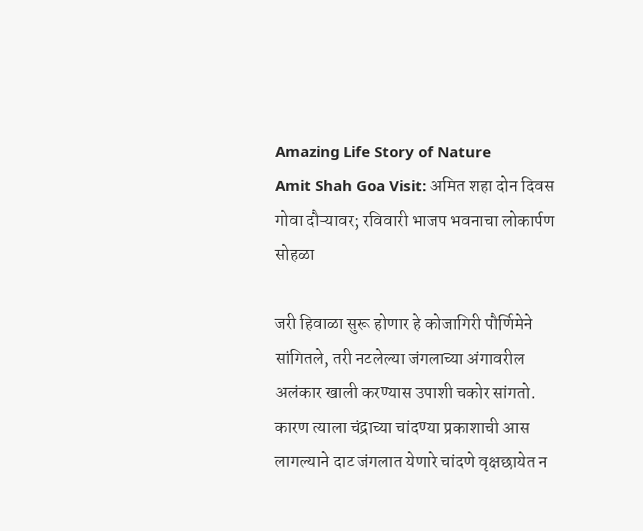Amazing Life Story of Nature
Amit Shah Goa Visit: अमित शहा दोन दिवस गोवा दौऱ्यावर; रविवारी भाजप भवनाचा लोकार्पण सोहळा

जरी हिवाळा सुरू होणार हे कोजागिरी पौर्णिमेने सांगितले, तरी नटलेल्या जंगलाच्या अंगावरील अलंकार खाली करण्यास उपाशी चकोर सांगतो. कारण त्याला चंद्राच्या चांदण्या प्रकाशाची आस लागल्याने दाट जंगलात येणारे चांदणे वृक्षछायेत न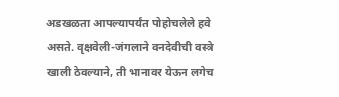अडखळता आपल्यापर्यंत पोहोचलेले हवे असते. वृक्षवेली-जंगलाने वनदेवीची वस्त्रे खाली ठेवल्याने, ती भानावर येऊन लगेच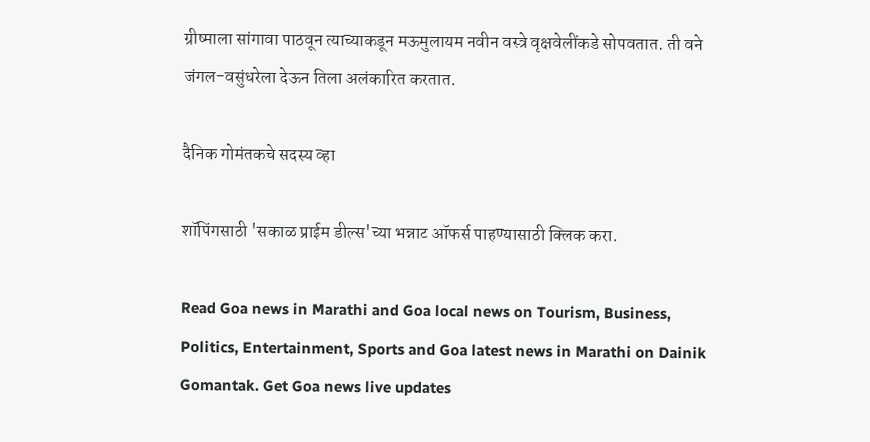ग्रीष्माला सांगावा पाठवून त्याच्याकडून मऊमुलायम नवीन वस्त्रे वृक्षवेलींकडे सोपवतात. ती वने जंगल-वसुंधरेला देऊन तिला अलंकारित करतात.

दैनिक गोमंतकचे सदस्य व्हा

शॉपिंगसाठी 'सकाळ प्राईम डील्स'च्या भन्नाट ऑफर्स पाहण्यासाठी क्लिक करा.

Read Goa news in Marathi and Goa local news on Tourism, Business, Politics, Entertainment, Sports and Goa latest news in Marathi on Dainik Gomantak. Get Goa news live updates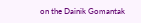on the Dainik Gomantak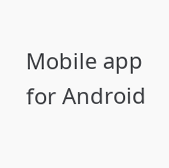Mobile app for Android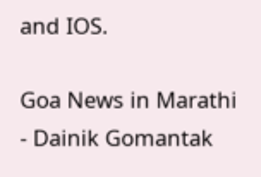and IOS.

Goa News in Marathi - Dainik Gomantak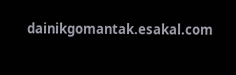dainikgomantak.esakal.com